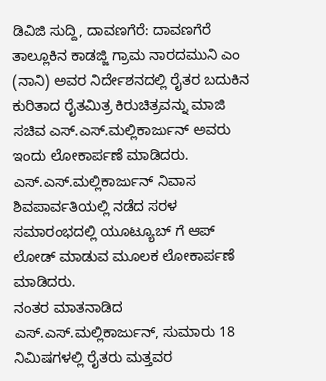ಡಿವಿಜಿ ಸುದ್ದಿ, ದಾವಣಗೆರೆ: ದಾವಣಗೆರೆ ತಾಲ್ಲೂಕಿನ ಕಾಡಜ್ಜಿ ಗ್ರಾಮ ನಾರದಮುನಿ ಎಂ (ನಾನಿ) ಅವರ ನಿರ್ದೇಶನದಲ್ಲಿ ರೈತರ ಬದುಕಿನ ಕುರಿತಾದ ರೈತಮಿತ್ರ ಕಿರುಚಿತ್ರವನ್ನು ಮಾಜಿ ಸಚಿವ ಎಸ್.ಎಸ್.ಮಲ್ಲಿಕಾರ್ಜುನ್ ಅವರು ಇಂದು ಲೋಕಾರ್ಪಣೆ ಮಾಡಿದರು.
ಎಸ್.ಎಸ್.ಮಲ್ಲಿಕಾರ್ಜುನ್ ನಿವಾಸ ಶಿವಪಾರ್ವತಿಯಲ್ಲಿ ನಡೆದ ಸರಳ ಸಮಾರಂಭದಲ್ಲಿ ಯೂಟ್ಯೂಬ್ ಗೆ ಆಪ್ ಲೋಡ್ ಮಾಡುವ ಮೂಲಕ ಲೋಕಾರ್ಪಣೆ ಮಾಡಿದರು.
ನಂತರ ಮಾತನಾಡಿದ ಎಸ್.ಎಸ್.ಮಲ್ಲಿಕಾರ್ಜುನ್, ಸುಮಾರು 18 ನಿಮಿಷಗಳಲ್ಲಿ ರೈತರು ಮತ್ತವರ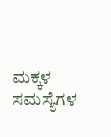ಮಕ್ಕಳ ಸಮಸ್ಯೆಗಳ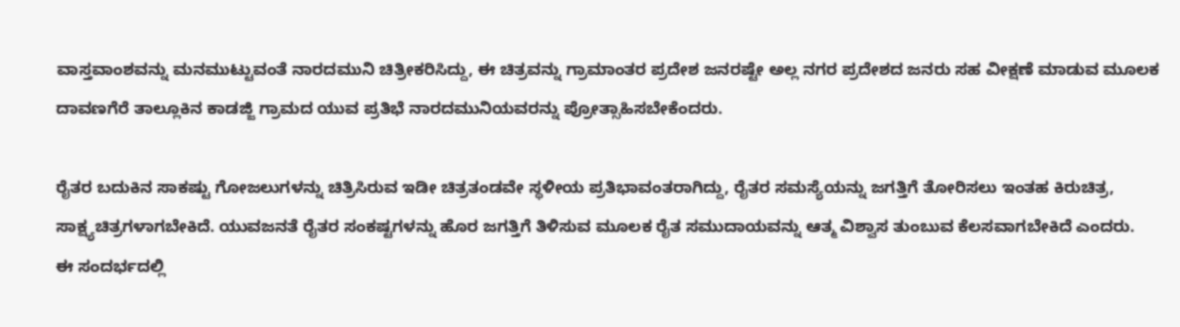ವಾಸ್ತವಾಂಶವನ್ನು ಮನಮುಟ್ಟುವಂತೆ ನಾರದಮುನಿ ಚಿತ್ರೀಕರಿಸಿದ್ದು, ಈ ಚಿತ್ರವನ್ನು ಗ್ರಾಮಾಂತರ ಪ್ರದೇಶ ಜನರಷ್ಟೇ ಅಲ್ಲ ನಗರ ಪ್ರದೇಶದ ಜನರು ಸಹ ವೀಕ್ಷಣೆ ಮಾಡುವ ಮೂಲಕ ದಾವಣಗೆರೆ ತಾಲ್ಲೂಕಿನ ಕಾಡಜ್ಜಿ ಗ್ರಾಮದ ಯುವ ಪ್ರತಿಭೆ ನಾರದಮುನಿಯವರನ್ನು ಪ್ರೋತ್ಸಾಹಿಸಬೇಕೆಂದರು.

ರೈತರ ಬದುಕಿನ ಸಾಕಷ್ಟು ಗೋಜಲುಗಳನ್ನು ಚಿತ್ರಿಸಿರುವ ಇಡೀ ಚಿತ್ರತಂಡವೇ ಸ್ಥಳೀಯ ಪ್ರತಿಭಾವಂತರಾಗಿದ್ದು, ರೈತರ ಸಮಸ್ಯೆಯನ್ನು ಜಗತ್ತಿಗೆ ತೋರಿಸಲು ಇಂತಹ ಕಿರುಚಿತ್ರ, ಸಾಕ್ಷ್ಯಚಿತ್ರಗಳಾಗಬೇಕಿದೆ. ಯುವಜನತೆ ರೈತರ ಸಂಕಷ್ಟಗಳನ್ನು ಹೊರ ಜಗತ್ತಿಗೆ ತಿಳಿಸುವ ಮೂಲಕ ರೈತ ಸಮುದಾಯವನ್ನು ಆತ್ಮ ವಿಶ್ವಾಸ ತುಂಬುವ ಕೆಲಸವಾಗಬೇಕಿದೆ ಎಂದರು.
ಈ ಸಂದರ್ಭದಲ್ಲಿ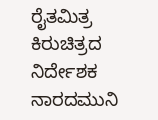ರೈತಮಿತ್ರ ಕಿರುಚಿತ್ರದ ನಿರ್ದೇಶಕ ನಾರದಮುನಿ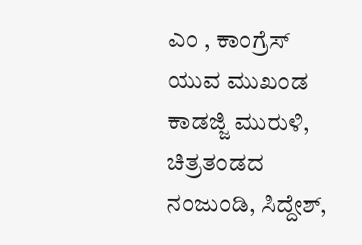ಎಂ , ಕಾಂಗ್ರೆಸ್ ಯುವ ಮುಖಂಡ ಕಾಡಜ್ಜಿ ಮುರುಳಿ, ಚಿತ್ರತಂಡದ ನಂಜುಂಡಿ, ಸಿದ್ದೇಶ್,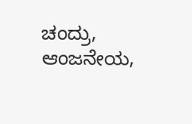ಚಂದ್ರು, ಆಂಜನೇಯ,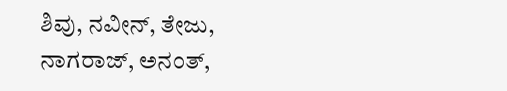ಶಿವು, ನವೀನ್, ತೇಜು, ನಾಗರಾಜ್, ಅನಂತ್,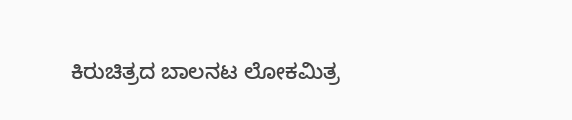ಕಿರುಚಿತ್ರದ ಬಾಲನಟ ಲೋಕಮಿತ್ರ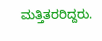ಮತ್ತಿತರರಿದ್ದರು.